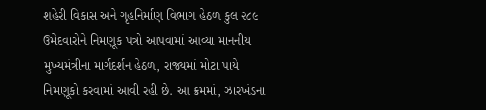શહેરી વિકાસ અને ગૃહનિર્માણ વિભાગ હેઠળ કુલ ૨૮૯ ઉમેદવારોને નિમણૂક પત્રો આપવામાં આવ્યા માનનીય મુખ્યમંત્રીના માર્ગદર્શન હેઠળ, રાજ્યમાં મોટા પાયે નિમણૂકો કરવામાં આવી રહી છે. આ ક્રમમાં, ઝારખંડના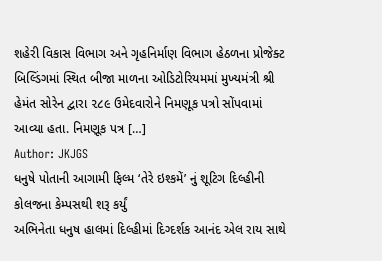શહેરી વિકાસ વિભાગ અને ગૃહનિર્માણ વિભાગ હેઠળના પ્રોજેક્ટ બિલ્ડિંગમાં સ્થિત બીજા માળના ઓડિટોરિયમમાં મુખ્યમંત્રી શ્રી હેમંત સોરેન દ્વારા ૨૮૯ ઉમેદવારોને નિમણૂક પત્રો સોંપવામાં આવ્યા હતા. નિમણૂક પત્ર […]
Author: JKJGS
ધનુષે પોતાની આગામી ફિલ્મ ‘તેરે ઇશ્કમેં’ નું શૂટિગ દિલ્હીની કોલજના કેમ્પસથી શરૂ કર્યું
અભિનેતા ધનુષ હાલમાં દિલ્હીમાં દિગ્દર્શક આનંદ એલ રાય સાથે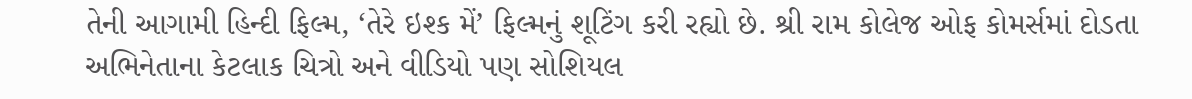તેની આગામી હિન્દી ફિલ્મ, ‘તેરે ઇશ્ક મેં’ ફિલ્મનું શૂટિંગ કરી રહ્યો છે. શ્રી રામ કોલેજ ઓફ કોમર્સમાં દોડતા અભિનેતાના કેટલાક ચિત્રો અને વીડિયો પણ સોશિયલ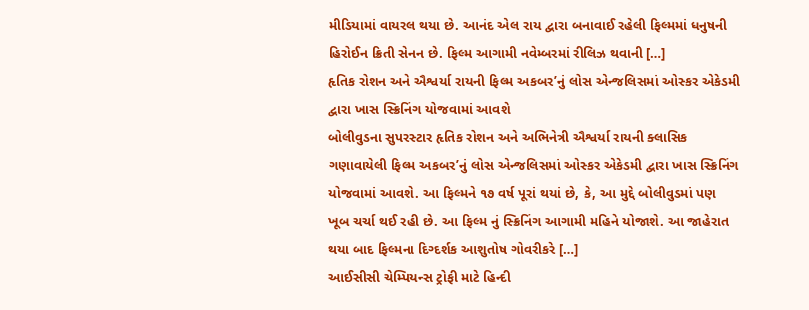મીડિયામાં વાયરલ થયા છે. આનંદ એલ રાય દ્વારા બનાવાઈ રહેલી ફિલ્મમાં ધનુષની હિરોઈન ક્રિતી સેનન છે. ફિલ્મ આગામી નવેમ્બરમાં રીલિઝ થવાની […]
હૃતિક રોશન અને ઐશ્વર્યા રાયની ફિલ્મ અકબર’નું લોસ એન્જલિસમાં ઓસ્કર એકેડમી દ્વારા ખાસ સ્ક્રિનિંગ યોજવામાં આવશે
બોલીવુડના સુપરસ્ટાર હૃતિક રોશન અને અભિનેત્રી ઐશ્વર્યા રાયની ક્લાસિક ગણાવાયેલી ફિલ્મ અકબર’નું લોસ એન્જલિસમાં ઓસ્કર એકેડમી દ્વારા ખાસ સ્ક્રિનિંગ યોજવામાં આવશે. આ ફિલ્મને ૧૭ વર્ષ પૂરાં થયાં છે, કે, આ મુદ્દે બોલીવુડમાં પણ ખૂબ ચર્ચા થઈ રહી છે. આ ફિલ્મ નું સ્ક્રિનિંગ આગામી મહિને યોજાશે. આ જાહેરાત થયા બાદ ફિલ્મના દિગ્દર્શક આશુતોષ ગોવરીકરે […]
આઈસીસી ચેમ્પિયન્સ ટ્રોફી માટે હિન્દી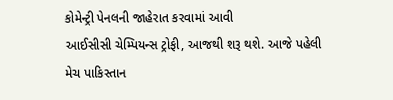કોમેન્ટ્રી પેનલની જાહેરાત કરવામાં આવી
આઈસીસી ચેમ્પિયન્સ ટ્રોફી, આજથી શરૂ થશે. આજે પહેલી મેચ પાકિસ્તાન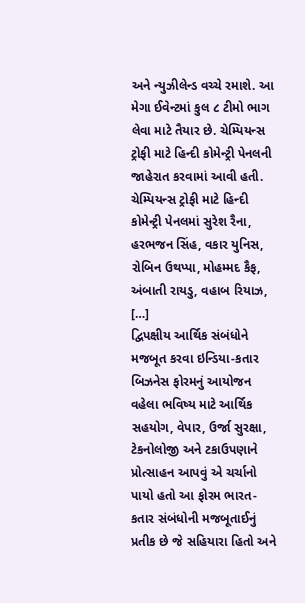અને ન્યુઝીલેન્ડ વચ્ચે રમાશે. આ મેગા ઈવેન્ટમાં કુલ ૮ ટીમો ભાગ લેવા માટે તૈયાર છે. ચેમ્પિયન્સ ટ્રોફી માટે હિન્દી કોમેન્ટ્રી પેનલની જાહેરાત કરવામાં આવી હતી. ચેમ્પિયન્સ ટ્રોફી માટે હિન્દી કોમેન્ટ્રી પેનલમાં સુરેશ રૈના, હરભજન સિંહ, વકાર યુનિસ, રોબિન ઉથપ્પા, મોહમ્મદ કૈફ, અંબાતી રાયડુ, વહાબ રિયાઝ, […]
દ્વિપક્ષીય આર્થિક સંબંધોને મજબૂત કરવા ઇન્ડિયા-કતાર બિઝનેસ ફોરમનું આયોજન
વહેલા ભવિષ્ય માટે આર્થિક સહયોગ, વેપાર, ઉર્જા સુરક્ષા, ટેકનોલોજી અને ટકાઉપણાને પ્રોત્સાહન આપવું એ ચર્ચાનો પાયો હતો આ ફોરમ ભારત-કતાર સંબંધોની મજબૂતાઈનું પ્રતીક છે જે સહિયારા હિતો અને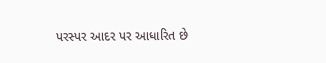પરસ્પર આદર પર આધારિત છે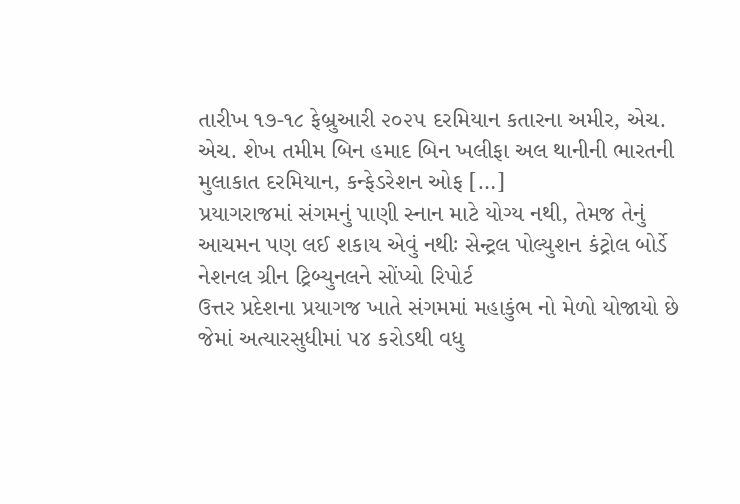તારીખ ૧૭-૧૮ ફેબ્રુઆરી ૨૦૨૫ દરમિયાન કતારના અમીર, એચ. એચ. શેખ તમીમ બિન હમાદ બિન ખલીફા અલ થાનીની ભારતની મુલાકાત દરમિયાન, કન્ફેડરેશન ઓફ […]
પ્રયાગરાજમાં સંગમનું પાણી સ્નાન માટે યોગ્ય નથી, તેમજ તેનું આચમન પણ લઈ શકાય એવું નથીઃ સેન્ટ્રલ પોલ્યુશન કંટ્રોલ બોર્ડે નેશનલ ગ્રીન ટ્રિબ્યુનલને સોંપ્યો રિપોર્ટ
ઉત્તર પ્રદેશના પ્રયાગજ ખાતે સંગમમાં મહાકુંભ નો મેળો યોજાયો છે જેમાં અત્યારસુધીમાં ૫૪ કરોડથી વધુ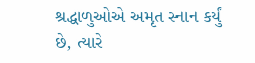શ્રદ્ધાળુઓએ અમૃત સ્નાન કર્યું છે, ત્યારે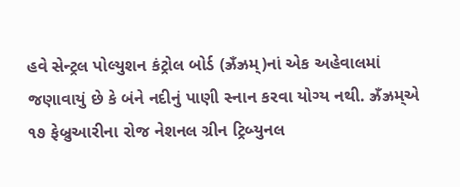હવે સેન્ટ્રલ પોલ્યુશન કંટ્રોલ બોર્ડ (ઝ્રઁઝ્રમ્)નાં એક અહેવાલમાં જણાવાયું છે કે બંને નદીનું પાણી સ્નાન કરવા યોગ્ય નથી. ઝ્રઁઝ્રમ્એ ૧૭ ફેબ્રુઆરીના રોજ નેશનલ ગ્રીન ટ્રિબ્યુનલ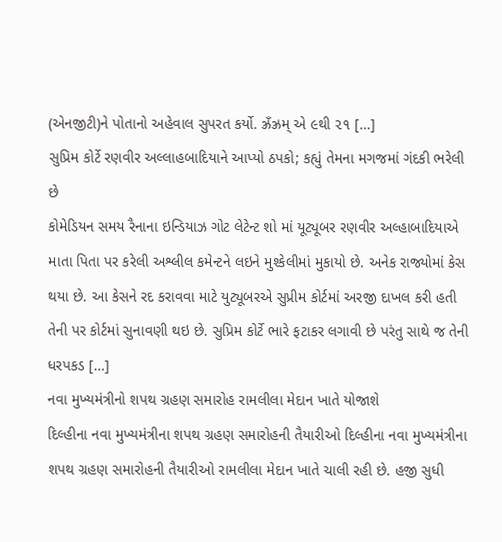(એનજીટી)ને પોતાનો અહેવાલ સુપરત કર્યો. ઝ્રઁઝ્રમ્ એ ૯થી ૨૧ […]
સુપ્રિમ કોર્ટે રણવીર અલ્લાહબાદિયાને આપ્યો ઠપકો; કહ્યું તેમના મગજમાં ગંદકી ભરેલી છે
કોમેડિયન સમય રૈનાના ઇન્ડિયાઝ ગોટ લેટેન્ટ શો માં યૂટ્યૂબર રણવીર અલ્હાબાદિયાએ માતા પિતા પર કરેલી અશ્લીલ કમેન્ટને લઇને મુશ્કેલીમાં મુકાયો છે. અનેક રાજ્યોમાં કેસ થયા છે. આ કેસને રદ કરાવવા માટે યુટ્યૂબરએ સુપ્રીમ કોર્ટમાં અરજી દાખલ કરી હતી તેની પર કોર્ટમાં સુનાવણી થઇ છે. સુપ્રિમ કોર્ટે ભારે ફટાકર લગાવી છે પરંતુ સાથે જ તેની ધરપકડ […]
નવા મુખ્યમંત્રીનો શપથ ગ્રહણ સમારોહ રામલીલા મેદાન ખાતે યોજાશે
દિલ્હીના નવા મુખ્યમંત્રીના શપથ ગ્રહણ સમારોહની તૈયારીઓ દિલ્હીના નવા મુખ્યમંત્રીના શપથ ગ્રહણ સમારોહની તૈયારીઓ રામલીલા મેદાન ખાતે ચાલી રહી છે. હજી સુધી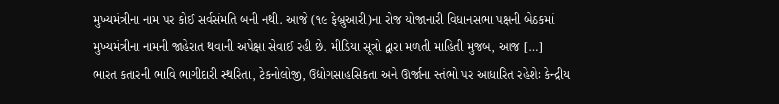મુખ્યમંત્રીના નામ પર કોઈ સર્વસંમતિ બની નથી. આજે (૧૯ ફેબ્રુઆરી)ના રોજ યોજાનારી વિધાનસભા પક્ષની બેઠકમાં મુખ્યમંત્રીના નામની જાહેરાત થવાની અપેક્ષા સેવાઈ રહી છે. મીડિયા સૂત્રો દ્વારા મળતી માહિતી મુજબ, આજ […]
ભારત કતારની ભાવિ ભાગીદારી સ્થરિતા, ટેકનોલોજી, ઉદ્યોગસાહસિકતા અને ઊર્જાના સ્તંભો પર આધારિત રહેશેઃ કેન્દ્રીય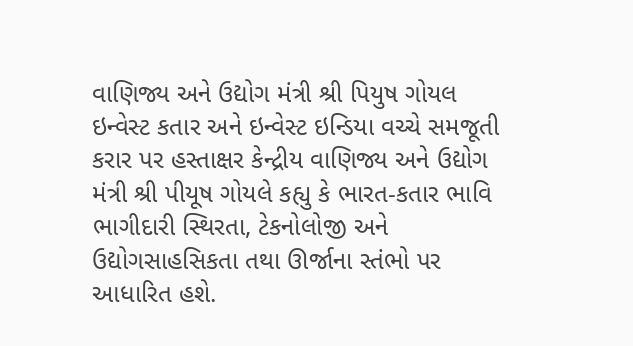વાણિજ્ય અને ઉદ્યોગ મંત્રી શ્રી પિયુષ ગોયલ
ઇન્વેસ્ટ કતાર અને ઇન્વેસ્ટ ઇન્ડિયા વચ્ચે સમજૂતી કરાર પર હસ્તાક્ષર કેન્દ્રીય વાણિજ્ય અને ઉદ્યોગ મંત્રી શ્રી પીયૂષ ગોયલે કહ્યુ કે ભારત-કતાર ભાવિ ભાગીદારી સ્થિરતા, ટેકનોલોજી અને ઉદ્યોગસાહસિકતા તથા ઊર્જાના સ્તંભો પર આધારિત હશે.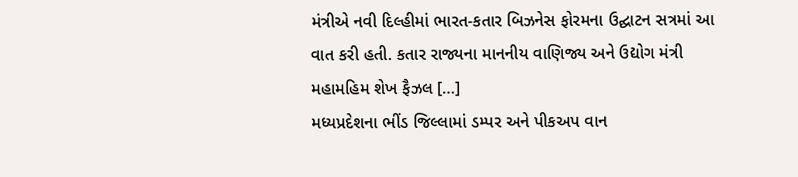મંત્રીએ નવી દિલ્હીમાં ભારત-કતાર બિઝનેસ ફોરમના ઉદ્ઘાટન સત્રમાં આ વાત કરી હતી. કતાર રાજ્યના માનનીય વાણિજ્ય અને ઉદ્યોગ મંત્રી મહામહિમ શેખ ફૈઝલ […]
મધ્યપ્રદેશના ભીંડ જિલ્લામાં ડમ્પર અને પીકઅપ વાન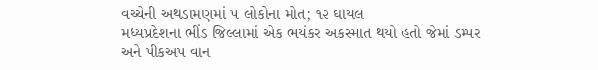વચ્ચેની અથડામણમાં ૫ લોકોના મોત; ૧૨ ઘાયલ
મધ્યપ્રદેશના ભીંડ જિલ્લામાં એક ભયંકર અકસ્માત થયો હતો જેમાં ડમ્પર અને પીકઅપ વાન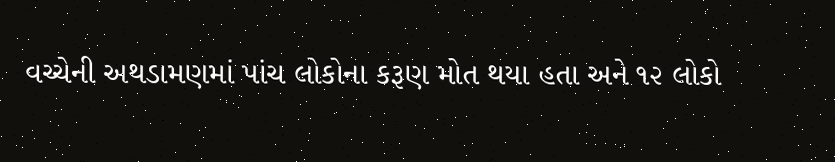વચ્ચેની અથડામણમાં પાંચ લોકોના કરૂણ મોત થયા હતા અને ૧૨ લોકો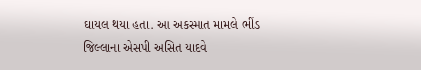ઘાયલ થયા હતા. આ અકસ્માત મામલે ભીંડ જિલ્લાના એસપી અસિત યાદવે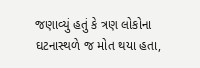જણાવ્યું હતું કે ત્રણ લોકોના ઘટનાસ્થળે જ મોત થયા હતા,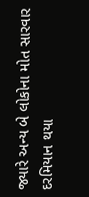જ્યારે અન્ય બે લોકોના મોત સારવાર દરમિયાન થયા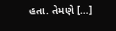હતા. તેમણે […]